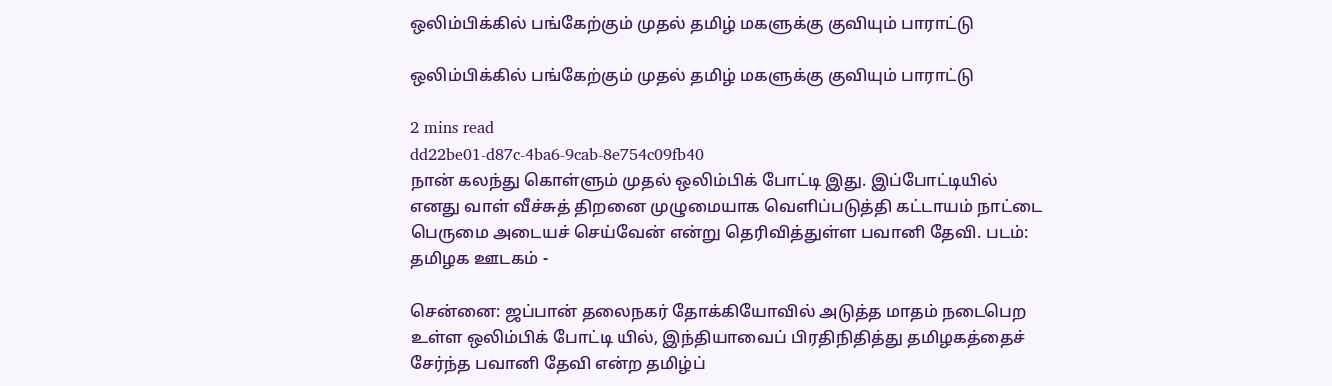ஒலிம்பிக்கில் பங்கேற்கும் முதல் தமிழ் மகளுக்கு குவியும் பாராட்டு

ஒலிம்பிக்கில் பங்கேற்கும் முதல் தமிழ் மகளுக்கு குவியும் பாராட்டு

2 mins read
dd22be01-d87c-4ba6-9cab-8e754c09fb40
நான் கலந்து கொள்ளும் முதல் ஒலிம்பிக் போட்டி இது. இப்போட்டியில் எனது வாள் வீச்சுத் திறனை முழுமையாக வெளிப்படுத்தி கட்டாயம் நாட்டை பெருமை அடையச் செய்வேன் என்று தெரிவித்துள்ள பவானி தேவி. படம்: தமிழக ஊடகம் -

சென்னை: ஜப்பான் தலைநகர் தோக்கியோவில் அடுத்த மாதம் நடைபெற உள்ள ஒலிம்பிக் போட்டி யில், இந்தியாவைப் பிரதிநிதித்து தமிழகத்தைச் சேர்ந்த பவானி தேவி என்ற தமிழ்ப்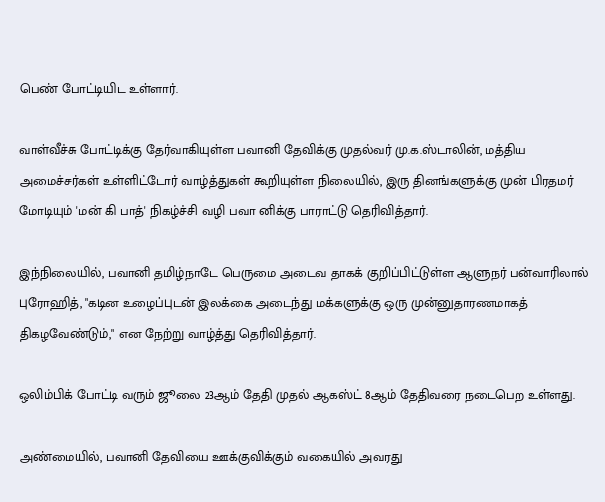பெண் போட்டியிட உள்ளார்.

வாள்வீச்சு போட்டிக்கு தேர்வாகியுள்ள ‍பவானி தேவிக்கு முதல்வர் மு.க.ஸ்டாலின், மத்திய அமைச்சர்கள் உள்ளிட்டோர் வாழ்த்துகள் கூறியுள்ள நிலையில், இரு தினங்களுக்கு முன் பிரதமர் மோடியும் 'மன் கி பாத்' நிகழ்ச்சி வழி பவா னிக்கு பாராட்டு தெரிவித்தார்.

இந்நிலையில், பவானி தமிழ்நாடே பெருமை அடைவ தாகக் குறிப்பிட்டுள்ள ஆளுநர் பன்வாரிலால் புரோஹித், "கடின உழைப்புடன் இலக்கை அடைந்து மக்களுக்கு ஒரு முன்னுதாரணமாகத் திகழவேண்டும்," என நேற்று வாழ்த்து தெரிவித்தார்.

ஒலிம்பிக் போட்டி வரும் ஜூலை 23ஆம் தேதி முதல் ஆகஸ்ட் 8ஆம் தேதிவரை நடைபெற உள்ளது.

அண்மையில், பவானி தேவியை ஊக்குவிக்கும் வகையில் அவரது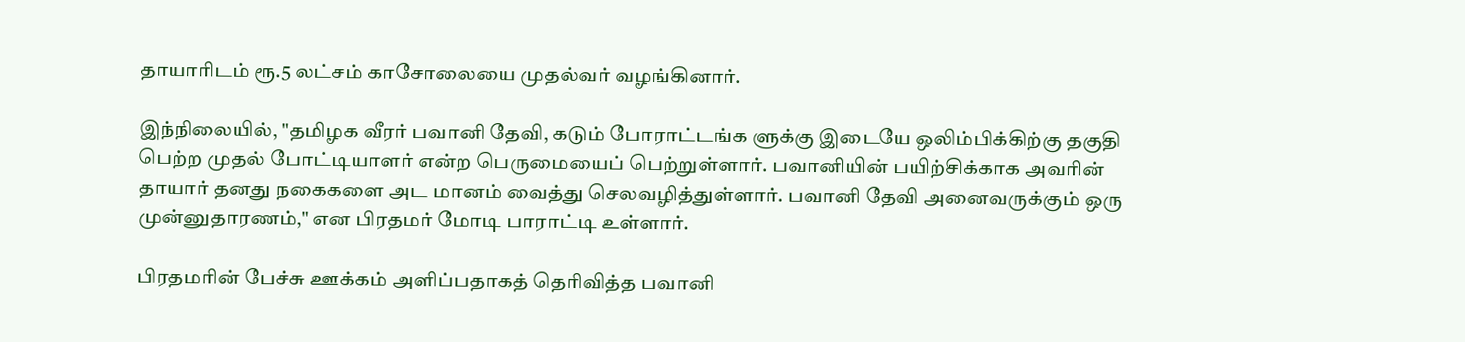தாயாரிடம் ரூ.5 லட்சம் காசோலையை முதல்வர் வழங்கினார்.

இந்நிலையில், "தமிழக வீரர் பவானி தேவி, கடும் போராட்டங்க ளுக்கு இடையே ஒலிம்பிக்கிற்கு தகுதி பெற்ற முதல் போட்டியாளர் என்ற பெருமையைப் பெற்றுள்ளார். பவானியின் பயிற்சிக்காக அவரின் தாயார் தனது நகைகளை அட மானம் வைத்து செலவழித்துள்ளார். பவானி தேவி அனைவருக்கும் ஒரு முன்னுதாரணம்," என பிரதமர் மோடி பாராட்டி உள்ளார்.

பிரதமரின் பேச்சு ஊக்கம் அளிப்பதாகத் தெரிவித்த பவானி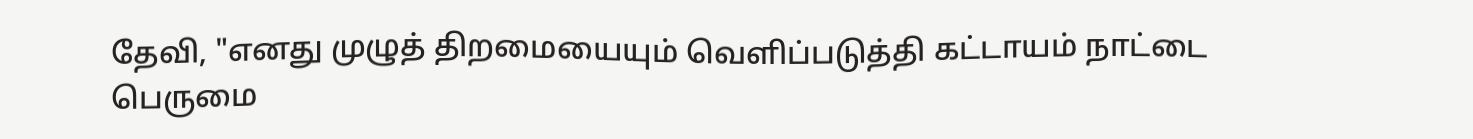தேவி, "எனது முழுத் திறமையையும் வெளிப்படுத்தி கட்டாயம் நாட்டை பெருமை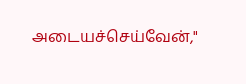அடையச்செய்வேன்,"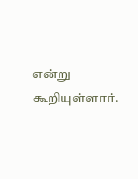என்று கூறியுள்ளார்.